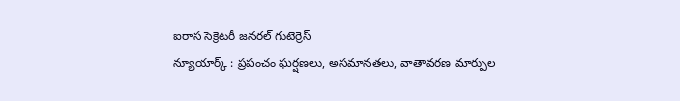ఐరాస సెక్రెటరీ జనరల్ గుటెర్రెస్
న్యూయార్క్ : ప్రపంచం ఘర్షణలు, అసమానతలు, వాతావరణ మార్పుల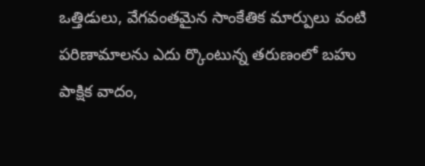ఒత్తిడులు, వేగవంతమైన సాంకేతిక మార్పులు వంటి పరిణామాలను ఎదు ర్కొంటున్న తరుణంలో బహు పాక్షిక వాదం,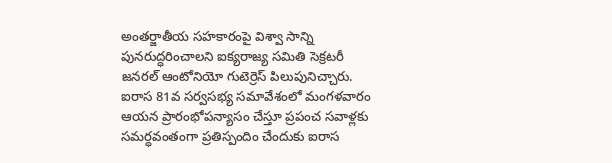అంతర్జాతీయ సహకారంపై విశ్వా సాన్ని పునరుద్ధరించాలని ఐక్యరాజ్య సమితి సెక్రటరీ జనరల్ ఆంటోనియో గుటెర్రెస్ పిలుపునిచ్చారు. ఐరాస 81వ సర్వసభ్య సమావేశంలో మంగళవారం ఆయన ప్రారంభోపన్యాసం చేస్తూ ప్రపంచ సవాళ్లకు సమర్ధవంతంగా ప్రతిస్పందిం చేందుకు ఐరాస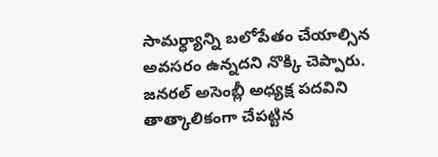సామర్ధ్యాన్ని బలోపేతం చేయాల్సిన అవసరం ఉన్నదని నొక్కి చెప్పారు. జనరల్ అసెంబ్లీ అధ్యక్ష పదవిని తాత్కాలికంగా చేపట్టిన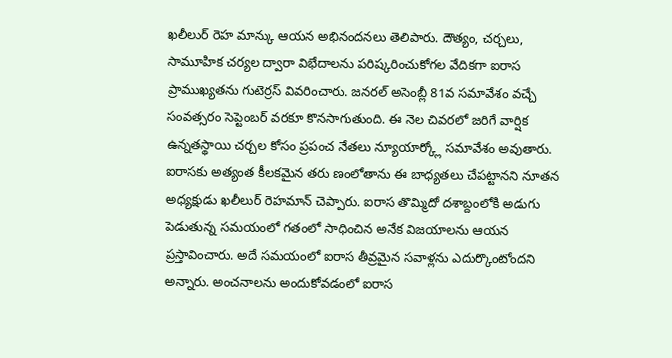ఖలీలుర్ రెహ మాన్కు ఆయన అభినందనలు తెలిపారు. దౌత్యం, చర్చలు, సామూహిక చర్యల ద్వారా విభేదాలను పరిష్కరించుకోగల వేదికగా ఐరాస ప్రాముఖ్యతను గుటెర్రస్ వివరించారు. జనరల్ అసెంబ్లీ 81వ సమావేశం వచ్చే సంవత్సరం సెప్టెంబర్ వరకూ కొనసాగుతుంది. ఈ నెల చివరలో జరిగే వార్షిక ఉన్నతస్థాయి చర్చల కోసం ప్రపంచ నేతలు న్యూయార్క్లో సమావేశం అవుతారు. ఐరాసకు అత్యంత కీలకమైన తరు ణంలోతాను ఈ బాధ్యతలు చేపట్టానని నూతన అధ్యక్షుడు ఖలీలుర్ రెహమాన్ చెప్పారు. ఐరాస తొమ్మిదో దశాబ్దంలోకి అడుగు పెడుతున్న సమయంలో గతంలో సాధించిన అనేక విజయాలను ఆయన ప్రస్తావించారు. అదే సమయంలో ఐరాస తీవ్రమైన సవాళ్లను ఎదుర్కొంటోందని అన్నారు. అంచనాలను అందుకోవడంలో ఐరాస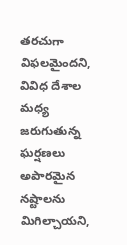తరచుగా విఫలమైందని, వివిధ దేశాల మధ్య జరుగుతున్న ఘర్షణలు అపారమైన నష్టాలను మిగిల్చాయని,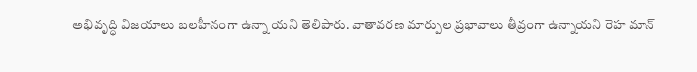అభివృద్ధి విజయాలు బలహీనంగా ఉన్నా యని తెలిపారు. వాతావరణ మార్పుల ప్రభావాలు తీవ్రంగా ఉన్నాయని రెహ మాన్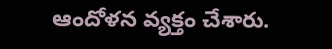ఆందోళన వ్యక్తం చేశారు.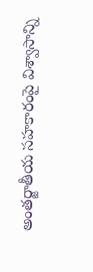అంతర్జాతీయ సహకారంపై విశ్వాసాన్ని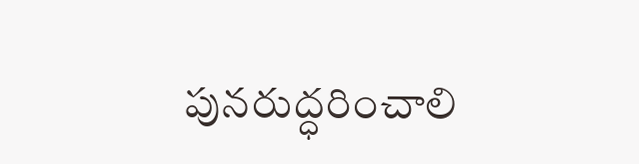పునరుద్ధరించాలి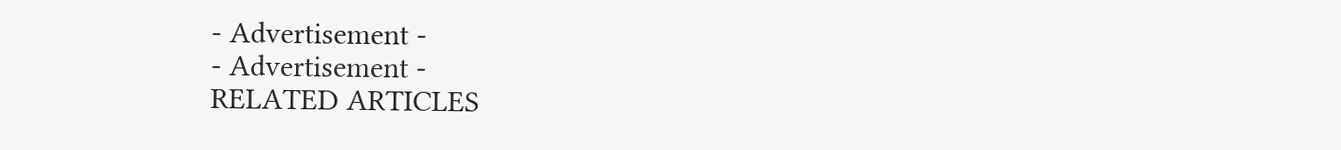- Advertisement -
- Advertisement -
RELATED ARTICLES